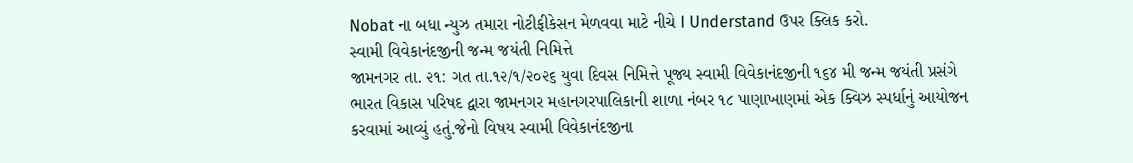Nobat ના બધા ન્યુઝ તમારા નોટીફીકેસન મેળવવા માટે નીચે I Understand ઉપર ક્લિક કરો.
સ્વામી વિવેકાનંદજીની જન્મ જયંતી નિમિત્તે
જામનગર તા. ૨૧: ગત તા.૧૨/૧/૨૦૨૬ યુવા દિવસ નિમિત્તે પૂજ્ય સ્વામી વિવેકાનંદજીની ૧૬૪ મી જન્મ જયંતી પ્રસંગે ભારત વિકાસ પરિષદ દ્વારા જામનગર મહાનગરપાલિકાની શાળા નંબર ૧૮ પાણાખાણમાં એક ક્વિઝ સ્પર્ધાનું આયોજન કરવામાં આવ્યું હતું.જેનો વિષય સ્વામી વિવેકાનંદજીના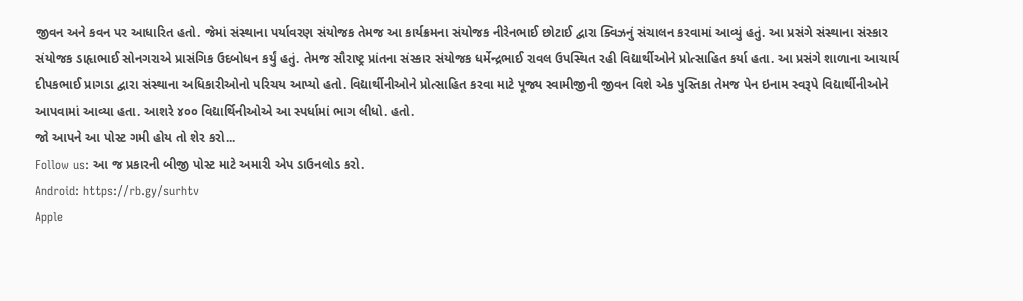જીવન અને કવન પર આધારિત હતો. જેમાં સંસ્થાના પર્યાવરણ સંયોજક તેમજ આ કાર્યક્રમના સંયોજક નીરેનભાઈ છોટાઈ દ્વારા ક્વિઝનું સંચાલન કરવામાં આવ્યું હતું. આ પ્રસંગે સંસ્થાના સંસ્કાર સંયોજક ડાહૃાભાઈ સોનગરાએ પ્રાસંગિક ઉદબોધન કર્યું હતું. તેમજ સૌરાષ્ટ્ર પ્રાંતના સંસ્કાર સંયોજક ધર્મેન્દ્રભાઈ રાવલ ઉપસ્થિત રહી વિદ્યાર્થીઓને પ્રોત્સાહિત કર્યા હતા. આ પ્રસંગે શાળાના આચાર્ય દીપકભાઈ પ્રાગડા દ્વારા સંસ્થાના અધિકારીઓનો પરિચય આપ્યો હતો. વિદ્યાર્થીનીઓને પ્રોત્સાહિત કરવા માટે પૂજ્ય સ્વામીજીની જીવન વિશે એક પુસ્તિકા તેમજ પેન ઇનામ સ્વરૂપે વિદ્યાર્થીનીઓને આપવામાં આવ્યા હતા. આશરે ૪૦૦ વિદ્યાર્થિનીઓએ આ સ્પર્ધામાં ભાગ લીધો. હતો.
જો આપને આ પોસ્ટ ગમી હોય તો શેર કરો...
Follow us: આ જ પ્રકારની બીજી પોસ્ટ માટે અમારી એપ ડાઉનલોડ કરો.
Android: https://rb.gy/surhtv
Apple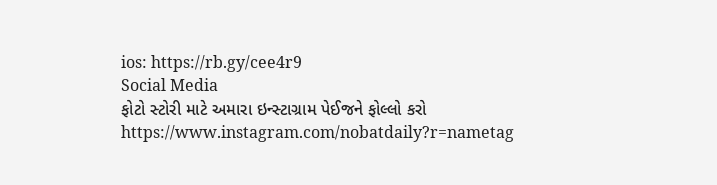ios: https://rb.gy/cee4r9
Social Media
ફોટો સ્ટોરી માટે અમારા ઇન્સ્ટાગ્રામ પેઈજને ફોલ્લો કરો
https://www.instagram.com/nobatdaily?r=nametag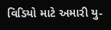વિડિયો માટે અમારી યુ-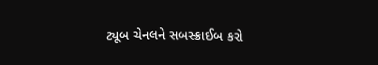ટ્યૂબ ચેનલને સબસ્ક્રાઈબ કરો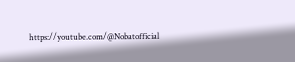https://youtube.com/@Nobatofficial